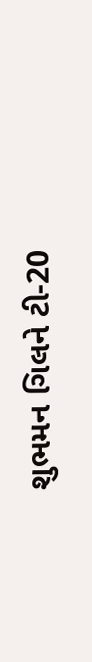શુભમન ગિલને ટી-20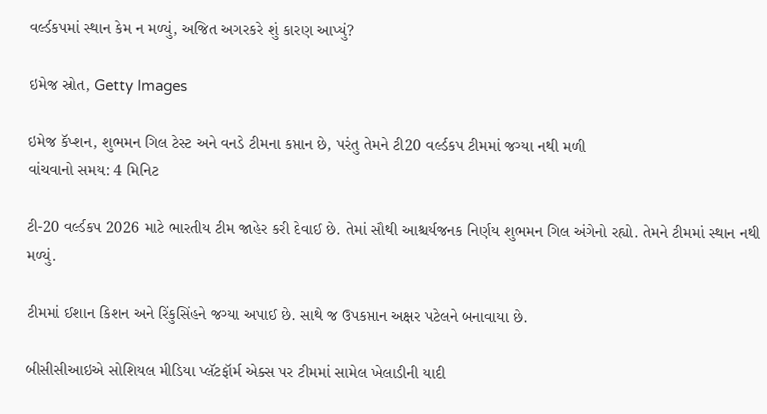વર્લ્ડકપમાં સ્થાન કેમ ન મળ્યું, અજિત અગરકરે શું કારણ આપ્યું?

ઇમેજ સ્રોત, Getty Images

ઇમેજ કૅપ્શન, શુભમન ગિલ ટેસ્ટ અને વનડે ટીમના કપ્તાન છે, પરંતુ તેમને ટી20 વર્લ્ડકપ ટીમમાં જગ્યા નથી મળી
વાંચવાનો સમય: 4 મિનિટ

ટી-20 વર્લ્ડકપ 2026 માટે ભારતીય ટીમ જાહેર કરી દેવાઈ છે. તેમાં સૌથી આશ્ચર્યજનક નિર્ણય શુભમન ગિલ અંગેનો રહ્યો. તેમને ટીમમાં સ્થાન નથી મળ્યું.

ટીમમાં ઈશાન કિશન અને રિંકુસિંહને જગ્યા અપાઈ છે. સાથે જ ઉપકપ્તાન અક્ષર પટેલને બનાવાયા છે.

બીસીસીઆઇએ સોશિયલ મીડિયા પ્લૅટફૉર્મ એક્સ પર ટીમમાં સામેલ ખેલાડીની યાદી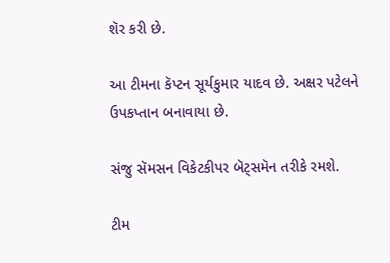શૅર કરી છે.

આ ટીમના કૅપ્ટન સૂર્યકુમાર યાદવ છે. અક્ષર પટેલને ઉપકપ્તાન બનાવાયા છે.

સંજુ સૅમસન વિકેટકીપર બૅટ્સમૅન તરીકે રમશે.

ટીમ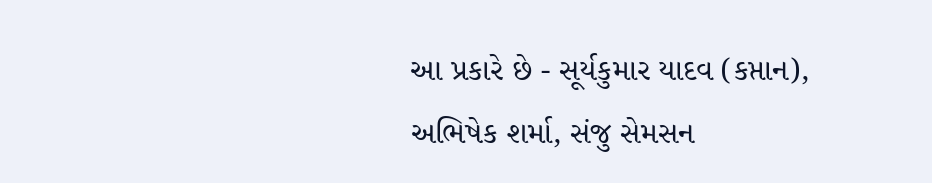આ પ્રકારે છે - સૂર્યકુમાર યાદવ (કપ્તાન), અભિષેક શર્મા, સંજુ સેમસન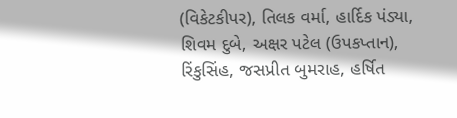(વિકેટકીપર), તિલક વર્મા, હાર્દિક પંડ્યા, શિવમ દુબે, અક્ષર પટેલ (ઉપકપ્તાન), રિંકુસિંહ, જસપ્રીત બુમરાહ, હર્ષિત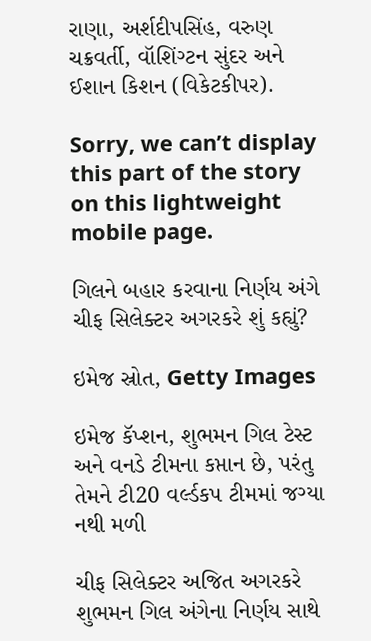રાણા, અર્શદીપસિંહ, વરુણ ચક્રવર્તી, વૉશિંગ્ટન સુંદર અને ઈશાન કિશન (વિકેટકીપર).

Sorry, we can’t display this part of the story on this lightweight mobile page.

ગિલને બહાર કરવાના નિર્ણય અંગે ચીફ સિલેક્ટર અગરકરે શું કહ્યું?

ઇમેજ સ્રોત, Getty Images

ઇમેજ કૅપ્શન, શુભમન ગિલ ટેસ્ટ અને વનડે ટીમના કપ્તાન છે, પરંતુ તેમને ટી20 વર્લ્ડકપ ટીમમાં જગ્યા નથી મળી

ચીફ સિલેક્ટર અજિત અગરકરે શુભમન ગિલ અંગેના નિર્ણય સાથે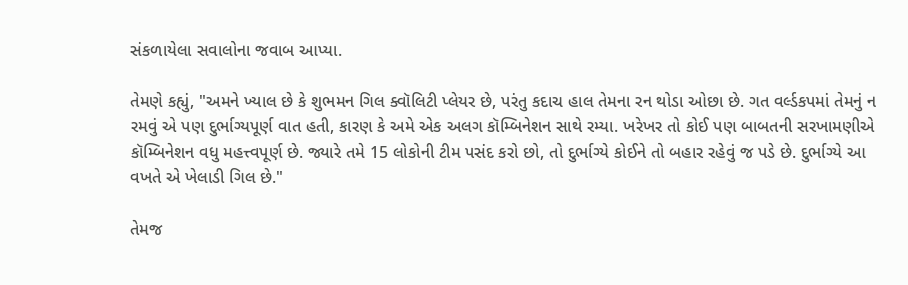સંકળાયેલા સવાલોના જવાબ આપ્યા.

તેમણે કહ્યું, "અમને ખ્યાલ છે કે શુભમન ગિલ ક્વૉલિટી પ્લેયર છે, પરંતુ કદાચ હાલ તેમના રન થોડા ઓછા છે. ગત વર્લ્ડકપમાં તેમનું ન રમવું એ પણ દુર્ભાગ્યપૂર્ણ વાત હતી, કારણ કે અમે એક અલગ કૉમ્બિનેશન સાથે રમ્યા. ખરેખર તો કોઈ પણ બાબતની સરખામણીએ કૉમ્બિનેશન વધુ મહત્ત્વપૂર્ણ છે. જ્યારે તમે 15 લોકોની ટીમ પસંદ કરો છો, તો દુર્ભાગ્યે કોઈને તો બહાર રહેવું જ પડે છે. દુર્ભાગ્યે આ વખતે એ ખેલાડી ગિલ છે."

તેમજ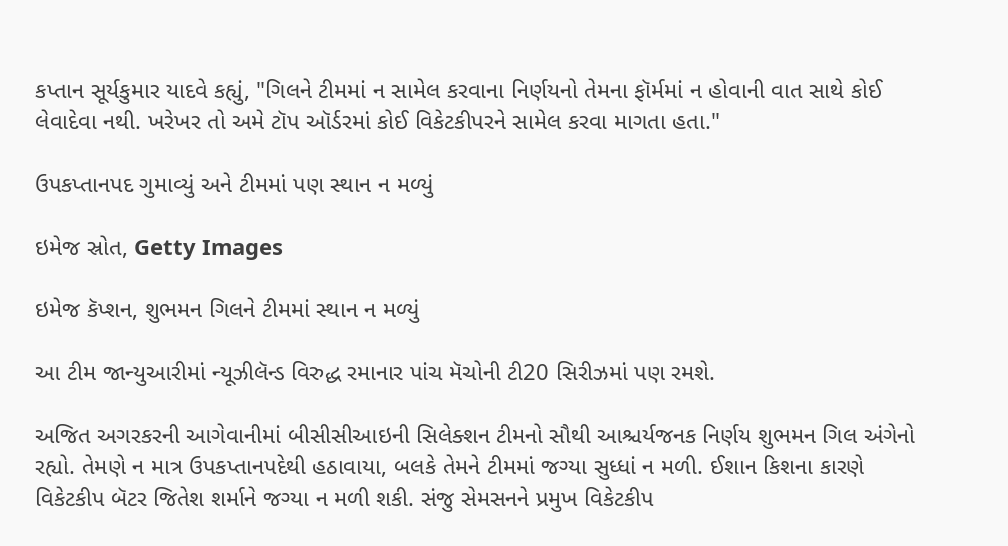કપ્તાન સૂર્યકુમાર યાદવે કહ્યું, "ગિલને ટીમમાં ન સામેલ કરવાના નિર્ણયનો તેમના ફૉર્મમાં ન હોવાની વાત સાથે કોઈ લેવાદેવા નથી. ખરેખર તો અમે ટૉપ ઑર્ડરમાં કોઈ વિકેટકીપરને સામેલ કરવા માગતા હતા."

ઉપકપ્તાનપદ ગુમાવ્યું અને ટીમમાં પણ સ્થાન ન મળ્યું

ઇમેજ સ્રોત, Getty Images

ઇમેજ કૅપ્શન, શુભમન ગિલને ટીમમાં સ્થાન ન મળ્યું

આ ટીમ જાન્યુઆરીમાં ન્યૂઝીલૅન્ડ વિરુદ્ધ રમાનાર પાંચ મૅચોની ટી20 સિરીઝમાં પણ રમશે.

અજિત અગરકરની આગેવાનીમાં બીસીસીઆઇની સિલેક્શન ટીમનો સૌથી આશ્ચર્યજનક નિર્ણય શુભમન ગિલ અંગેનો રહ્યો. તેમણે ન માત્ર ઉપકપ્તાનપદેથી હઠાવાયા, બલકે તેમને ટીમમાં જગ્યા સુધ્ધાં ન મળી. ઈશાન કિશના કારણે વિકેટકીપ બૅટર જિતેશ શર્માને જગ્યા ન મળી શકી. સંજુ સેમસનને પ્રમુખ વિકેટકીપ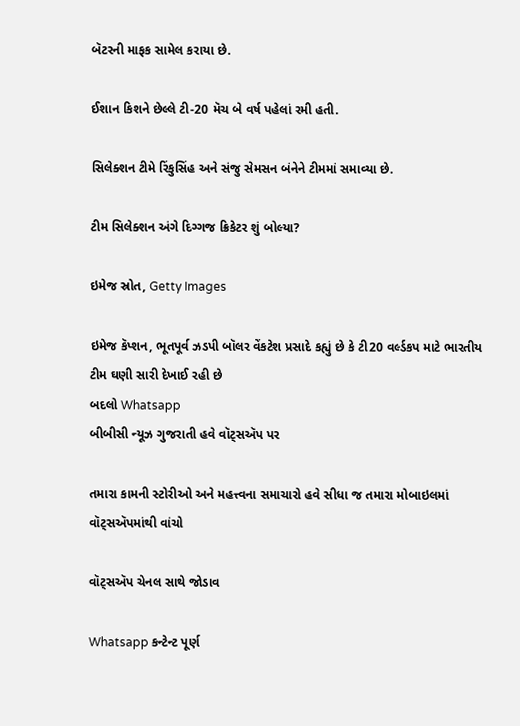બૅટરની માફક સામેલ કરાયા છે.

ઈશાન કિશને છેલ્લે ટી-20 મૅચ બે વર્ષ પહેલાં રમી હતી.

સિલેક્શન ટીમે રિંકુસિંહ અને સંજુ સેમસન બંનેને ટીમમાં સમાવ્યા છે.

ટીમ સિલેક્શન અંગે દિગ્ગજ ક્રિકેટર શું બોલ્યા?

ઇમેજ સ્રોત, Getty Images

ઇમેજ કૅપ્શન, ભૂતપૂર્વ ઝડપી બૉલર વેંકટેશ પ્રસાદે કહ્યું છે કે ટી20 વર્લ્ડકપ માટે ભારતીય ટીમ ઘણી સારી દેખાઈ રહી છે
બદલો Whatsapp
બીબીસી ન્યૂઝ ગુજરાતી હવે વૉટ્સઍપ પર

તમારા કામની સ્ટોરીઓ અને મહત્ત્વના સમાચારો હવે સીધા જ તમારા મોબાઇલમાં વૉટ્સઍપમાંથી વાંચો

વૉટ્સઍપ ચેનલ સાથે જોડાવ

Whatsapp કન્ટેન્ટ પૂર્ણ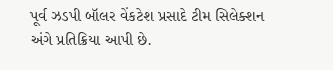પૂર્વ ઝડપી બૉલર વેંકટેશ પ્રસાદે ટીમ સિલેક્શન અંગે પ્રતિક્રિયા આપી છે.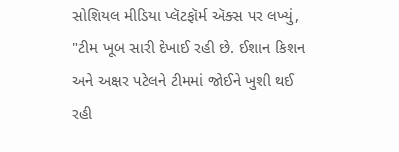સોશિયલ મીડિયા પ્લૅટફૉર્મ ઍક્સ પર લખ્યું, "ટીમ ખૂબ સારી દેખાઈ રહી છે. ઈશાન કિશન અને અક્ષર પટેલને ટીમમાં જોઈને ખુશી થઈ રહી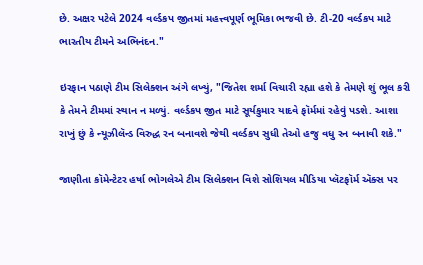છે. અક્ષર પટેલે 2024 વર્લ્ડકપ જીતમાં મહત્ત્વપૂર્ણ ભૂમિકા ભજવી છે. ટી-20 વર્લ્ડકપ માટે ભારતીય ટીમને અભિનંદન."

ઇરફાન પઠાણે ટીમ સિલેક્શન અંગે લખ્યું, "જિતેશ શર્મા વિચારી રહ્યા હશે કે તેમણે શું ભૂલ કરી કે તેમને ટીમમાં સ્થાન ન મળ્યું. વર્લ્ડકપ જીત માટે સૂર્યકુમાર યાદવે ફૉર્મમાં રહેવું પડશે. આશા રાખું છું કે ન્યૂઝીલૅન્ડ વિરુદ્ધ રન બનાવશે જેથી વર્લ્ડકપ સુધી તેઓ હજુ વધુ રન બનાવી શકે."

જાણીતા કૉમેન્ટેટર હર્ષા ભોગલેએ ટીમ સિલેક્શન વિશે સોશિયલ મીડિયા પ્લૅટફૉર્મ ઍક્સ પર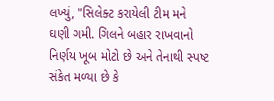લખ્યું, "સિલેક્ટ કરાયેલી ટીમ મને ઘણી ગમી. ગિલને બહાર રાખવાનો નિર્ણય ખૂબ મોટો છે અને તેનાથી સ્પષ્ટ સંકેત મળ્યા છે કે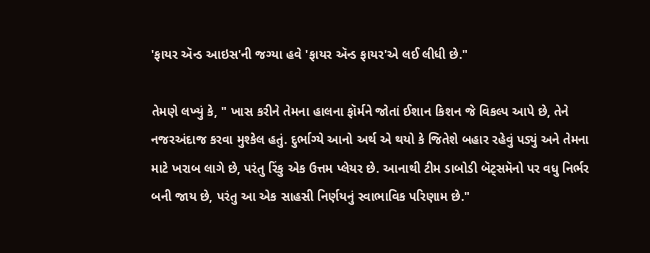'ફાયર ઍન્ડ આઇસ'ની જગ્યા હવે 'ફાયર ઍન્ડ ફાયર'એ લઈ લીધી છે."

તેમણે લખ્યું કે, " ખાસ કરીને તેમના હાલના ફૉર્મને જોતાં ઈશાન કિશન જે વિકલ્પ આપે છે, તેને નજરઅંદાજ કરવા મુશ્કેલ હતું. દુર્ભાગ્યે આનો અર્થ એ થયો કે જિતેશે બહાર રહેવું પડ્યું અને તેમના માટે ખરાબ લાગે છે, પરંતુ રિંકુ એક ઉત્તમ પ્લેયર છે. આનાથી ટીમ ડાબોડી બૅટ્સમૅનો પર વધુ નિર્ભર બની જાય છે, પરંતુ આ એક સાહસી નિર્ણયનું સ્વાભાવિક પરિણામ છે."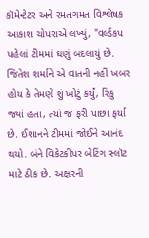કૉમેન્ટેટર અને રમતગમત વિશ્લેષક આકાશ ચોપરાએ લખ્યું, "વર્લ્ડકપ પહેલાં ટીમમાં ઘણું બદલાયું છે. જિતેશ શર્માને એ વાતની નહીં ખબર હોય કે તેમણે શું ખોટું કર્યું, રિંકુ જ્યાં હતા, ત્યાં જ ફરી પાછા ફર્યા છે. ઈશાનને ટીમમાં જોઈને આનંદ થયો. બંને વિકેટકીપર બેટિંગ સ્લૉટ માટે ઠીક છે. અક્ષરની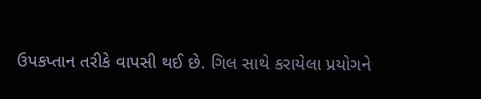ઉપકપ્તાન તરીકે વાપસી થઈ છે. ગિલ સાથે કરાયેલા પ્રયોગને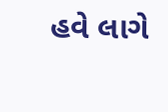હવે લાગે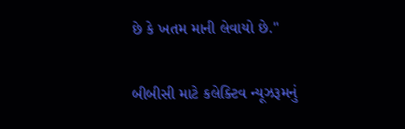છે કે ખતમ માની લેવાયો છે."

બીબીસી માટે કલેક્ટિવ ન્યૂઝરૂમનું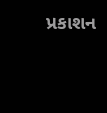પ્રકાશન